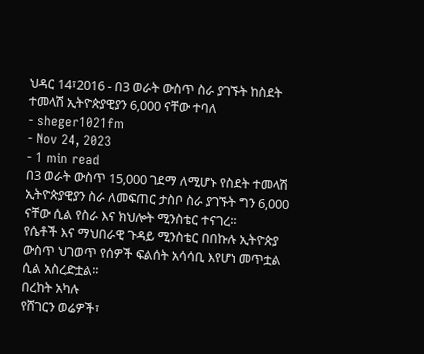ህዳር 14፣2016 - በ3 ወራት ውስጥ ስራ ያገኙት ከስደት ተመላሽ ኢትዮጵያዊያን 6,000 ናቸው ተባለ
- sheger1021fm
- Nov 24, 2023
- 1 min read
በ3 ወራት ውስጥ 15,000 ገደማ ለሚሆኑ የስደት ተመላሽ ኢትዮጵያዊያን ስራ ለመፍጠር ታስቦ ስራ ያገኙት ግን 6,000 ናቸው ሲል የስራ እና ክህሎት ሚንስቴር ተናገረ፡፡
የሴቶች እና ማህበራዊ ጉዳይ ሚንስቴር በበኩሉ ኢትዮጵያ ውስጥ ህገወጥ የሰዎች ፍልሰት አሳሳቢ እየሆነ መጥቷል ሲል አስረድቷል፡፡
በረከት አካሉ
የሸገርን ወሬዎች፣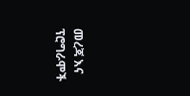መረጃ እና ፕሮግራሞች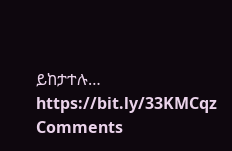ይከታተሉ… https://bit.ly/33KMCqz
Comments